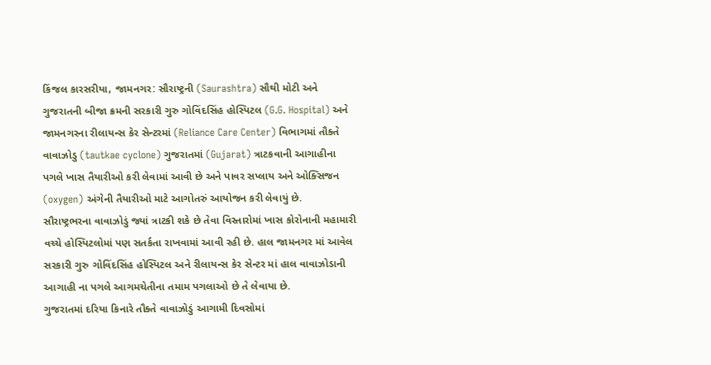કિંજલ કારસરીયા, જામનગર: સૌરાષ્ટ્રની (Saurashtra) સૌથી મોટી અને ગુજરાતની બીજા ક્રમની સરકારી ગુરુ ગોવિંદસિંહ હોસ્પિટલ (G.G. Hospital) અને જામનગરના રીલાયન્સ કેર સેન્ટરમાં (Reliance Care Center) વિભાગમાં તૌક્તે વાવાઝોડુ (tautkae cyclone) ગુજરાતમાં (Gujarat) ત્રાટકવાની આગાહીના પગલે ખાસ તૈયારીઓ કરી લેવામાં આવી છે અને પાવર સપ્લાય અને ઓક્સિજન (oxygen) અંગેની તૈયારીઓ માટે આગોતરું આયોજન કરી લેવાયું છે.
સૌરાષ્ટ્રભરના વાવાઝોડું જ્યાં ત્રાટકી શકે છે તેવા વિસ્તારોમાં ખાસ કોરોનાની મહામારી વચ્ચે હોસ્પિટલોમાં પણ સતર્કતા રાખવામાં આવી રહી છે. હાલ જામનગર માં આવેલ સરકારી ગુરુ ગોવિંદસિંહ હોસ્પિટલ અને રીલાયન્સ કેર સેન્ટર માં હાલ વાવાઝોડાની આગાહી ના પગલે આગમચેતીના તમામ પગલાઓ છે તે લેવાયા છે.
ગુજરાતમાં દરિયા કિનારે તૌક્તે વાવાઝોડું આગામી દિવસોમાં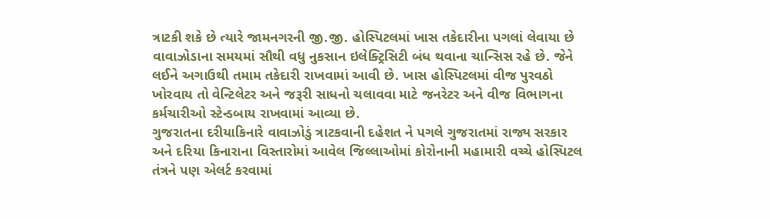ત્રાટકી શકે છે ત્યારે જામનગરની જી.જી. હોસ્પિટલમાં ખાસ તકેદારીના પગલાં લેવાયા છે વાવાઝોડાના સમયમાં સૌથી વધુ નુકસાન ઇલેક્ટ્રિસિટી બંધ થવાના ચાન્સિસ રહે છે. જેને લઈને અગાઉથી તમામ તકેદારી રાખવામાં આવી છે. ખાસ હોસ્પિટલમાં વીજ પુરવઠો ખોરવાય તો વેન્ટિલેટર અને જરૂરી સાધનો ચલાવવા માટે જનરેટર અને વીજ વિભાગના કર્મચારીઓ સ્ટેન્ડબાય રાખવામાં આવ્યા છે.
ગુજરાતના દરીયાકિનારે વાવાઝોડું ત્રાટકવાની દહેશત ને પગલે ગુજરાતમાં રાજ્ય સરકાર અને દરિયા કિનારાના વિસ્તારોમાં આવેલ જિલ્લાઓમાં કોરોનાની મહામારી વચ્ચે હોસ્પિટલ તંત્રને પણ એલર્ટ કરવામાં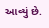આવ્યું છે.